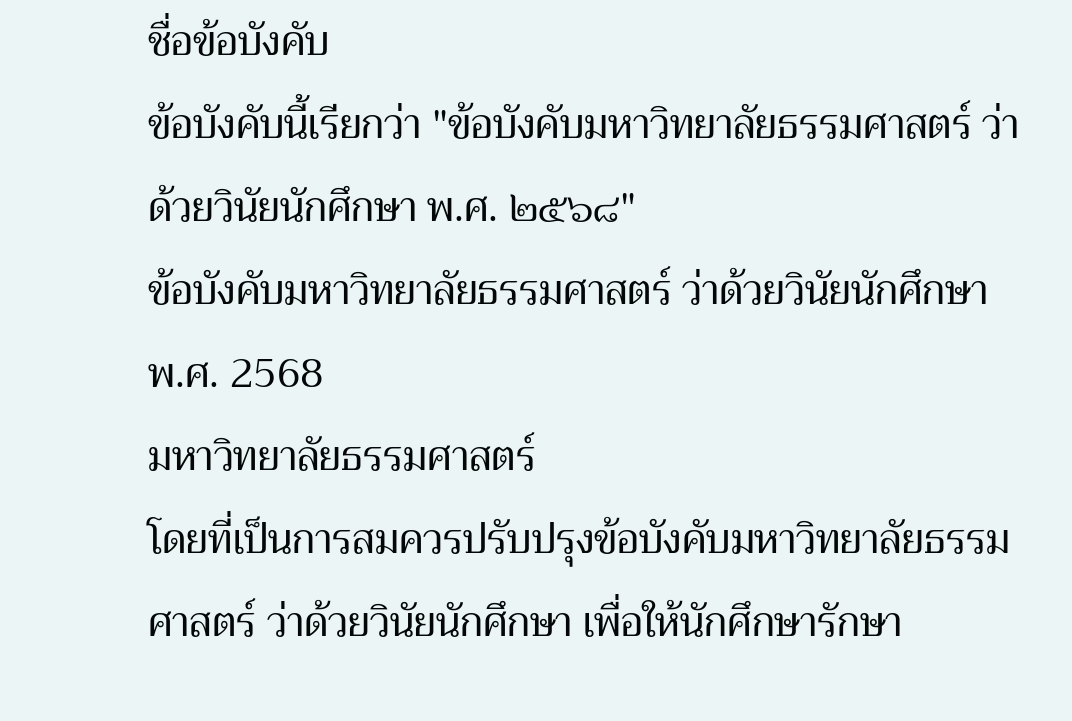ชื่อข้อบังคับ
ข้อบังคับนี้เรียกว่า "ข้อบังคับมหาวิทยาลัยธรรมศาสตร์ ว่าด้วยวินัยนักศึกษา พ.ศ. ๒๕๖๘"
ข้อบังคับมหาวิทยาลัยธรรมศาสตร์ ว่าด้วยวินัยนักศึกษา พ.ศ. 2568
มหาวิทยาลัยธรรมศาสตร์
โดยที่เป็นการสมควรปรับปรุงข้อบังคับมหาวิทยาลัยธรรมศาสตร์ ว่าด้วยวินัยนักศึกษา เพื่อให้นักศึกษารักษา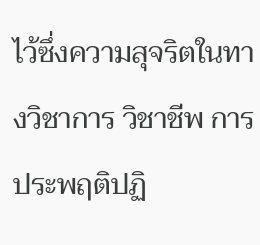ไว้ซึ่งความสุจริตในทางวิชาการ วิชาชีพ การประพฤติปฏิ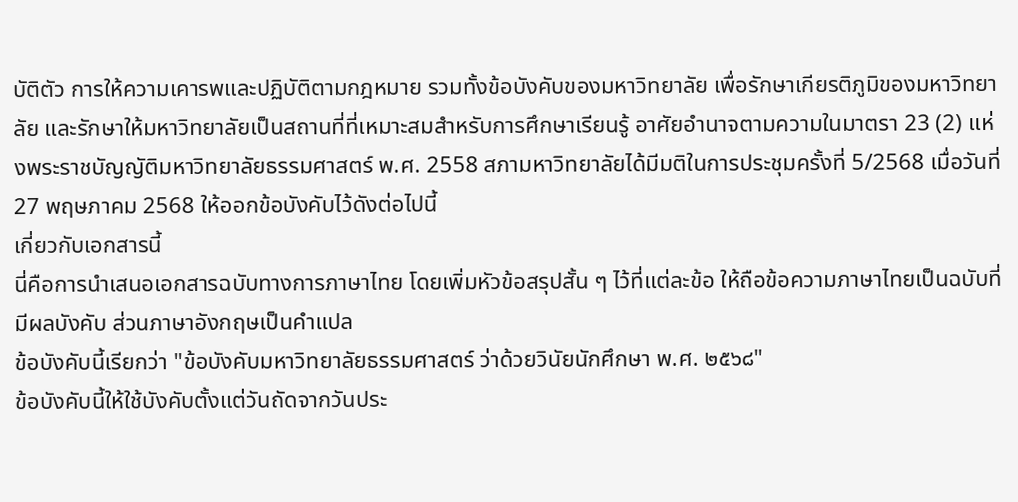บัติตัว การให้ความเคารพและปฏิบัติตามกฎหมาย รวมทั้งข้อบังคับของมหาวิทยาลัย เพื่อรักษาเกียรติภูมิของมหาวิทยาลัย และรักษาให้มหาวิทยาลัยเป็นสถานที่ที่เหมาะสมสำหรับการศึกษาเรียนรู้ อาศัยอำนาจตามความในมาตรา 23 (2) แห่งพระราชบัญญัติมหาวิทยาลัยธรรมศาสตร์ พ.ศ. 2558 สภามหาวิทยาลัยได้มีมติในการประชุมครั้งที่ 5/2568 เมื่อวันที่ 27 พฤษภาคม 2568 ให้ออกข้อบังคับไว้ดังต่อไปนี้
เกี่ยวกับเอกสารนี้
นี่คือการนำเสนอเอกสารฉบับทางการภาษาไทย โดยเพิ่มหัวข้อสรุปสั้น ๆ ไว้ที่แต่ละข้อ ให้ถือข้อความภาษาไทยเป็นฉบับที่มีผลบังคับ ส่วนภาษาอังกฤษเป็นคำแปล
ข้อบังคับนี้เรียกว่า "ข้อบังคับมหาวิทยาลัยธรรมศาสตร์ ว่าด้วยวินัยนักศึกษา พ.ศ. ๒๕๖๘"
ข้อบังคับนี้ให้ใช้บังคับตั้งแต่วันถัดจากวันประ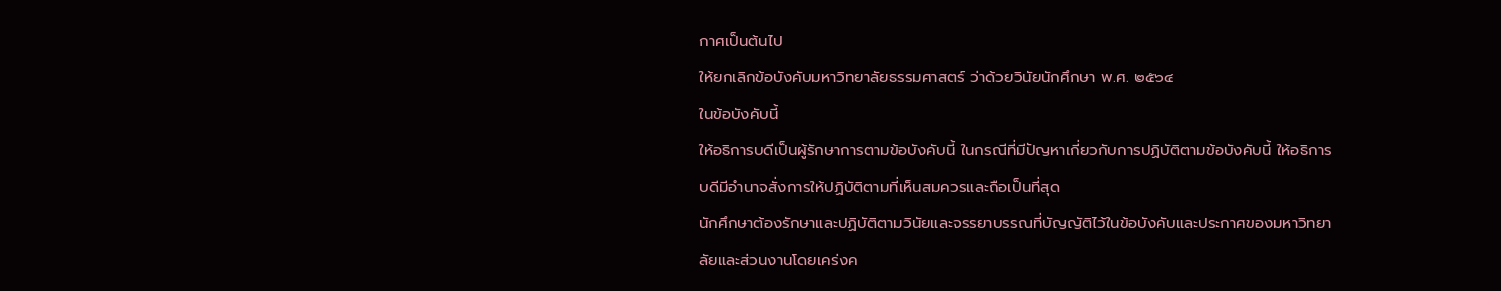กาศเป็นต้นไป
ให้ยกเลิกข้อบังคับมหาวิทยาลัยธรรมศาสตร์ ว่าด้วยวินัยนักศึกษา พ.ศ. ๒๕๖๔
ในข้อบังคับนี้
ให้อธิการบดีเป็นผู้รักษาการตามข้อบังคับนี้ ในกรณีที่มีปัญหาเกี่ยวกับการปฏิบัติตามข้อบังคับนี้ ให้อธิการบดีมีอำนาจสั่งการให้ปฏิบัติตามที่เห็นสมควรและถือเป็นที่สุด
นักศึกษาต้องรักษาและปฏิบัติตามวินัยและจรรยาบรรณที่บัญญัติไว้ในข้อบังคับและประกาศของมหาวิทยาลัยและส่วนงานโดยเคร่งค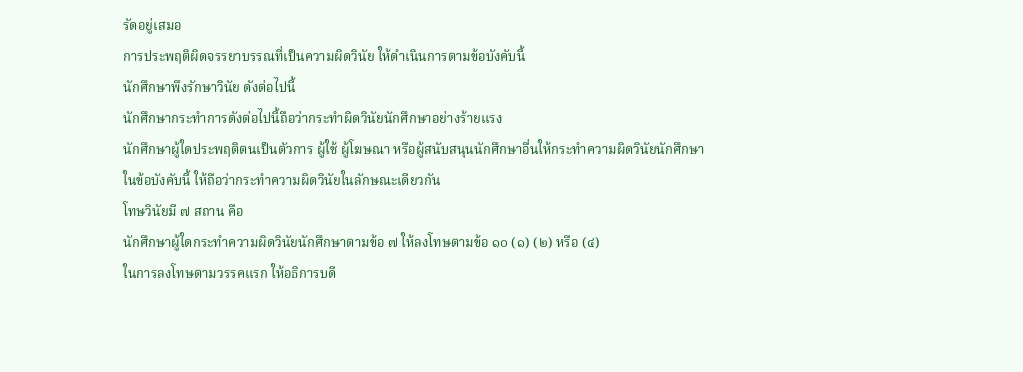รัดอยู่เสมอ
การประพฤติผิดจรรยาบรรณที่เป็นความผิดวินัย ให้ดำเนินการตามข้อบังคับนี้
นักศึกษาพึงรักษาวินัย ดังต่อไปนี้
นักศึกษากระทำการดังต่อไปนี้ถือว่ากระทำผิดวินัยนักศึกษาอย่างร้ายแรง
นักศึกษาผู้ใดประพฤติตนเป็นตัวการ ผู้ใช้ ผู้โฆษณา หรือผู้สนับสนุนนักศึกษาอื่นให้กระทำความผิดวินัยนักศึกษาในข้อบังคับนี้ ให้ถือว่ากระทำความผิดวินัยในลักษณะเดียวกัน
โทษวินัยมี ๗ สถาน คือ
นักศึกษาผู้ใดกระทำความผิดวินัยนักศึกษาตามข้อ ๗ ให้ลงโทษตามข้อ ๑๐ (๑) (๒) หรือ (๔)
ในการลงโทษตามวรรคแรก ให้อธิการบดี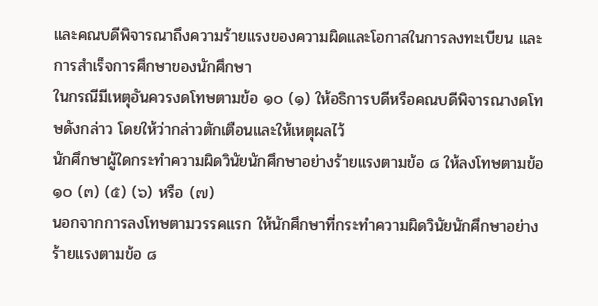และคณบดีพิจารณาถึงความร้ายแรงของความผิดและโอกาสในการลงทะเบียน และการสำเร็จการศึกษาของนักศึกษา
ในกรณีมีเหตุอันควรงดโทษตามข้อ ๑๐ (๑) ให้อธิการบดีหรือคณบดีพิจารณางดโทษดังกล่าว โดยให้ว่ากล่าวตักเตือนและให้เหตุผลไว้
นักศึกษาผู้ใดกระทำความผิดวินัยนักศึกษาอย่างร้ายแรงตามข้อ ๘ ให้ลงโทษตามข้อ ๑๐ (๓) (๕) (๖) หรือ (๗)
นอกจากการลงโทษตามวรรคแรก ให้นักศึกษาที่กระทำความผิดวินัยนักศึกษาอย่างร้ายแรงตามข้อ ๘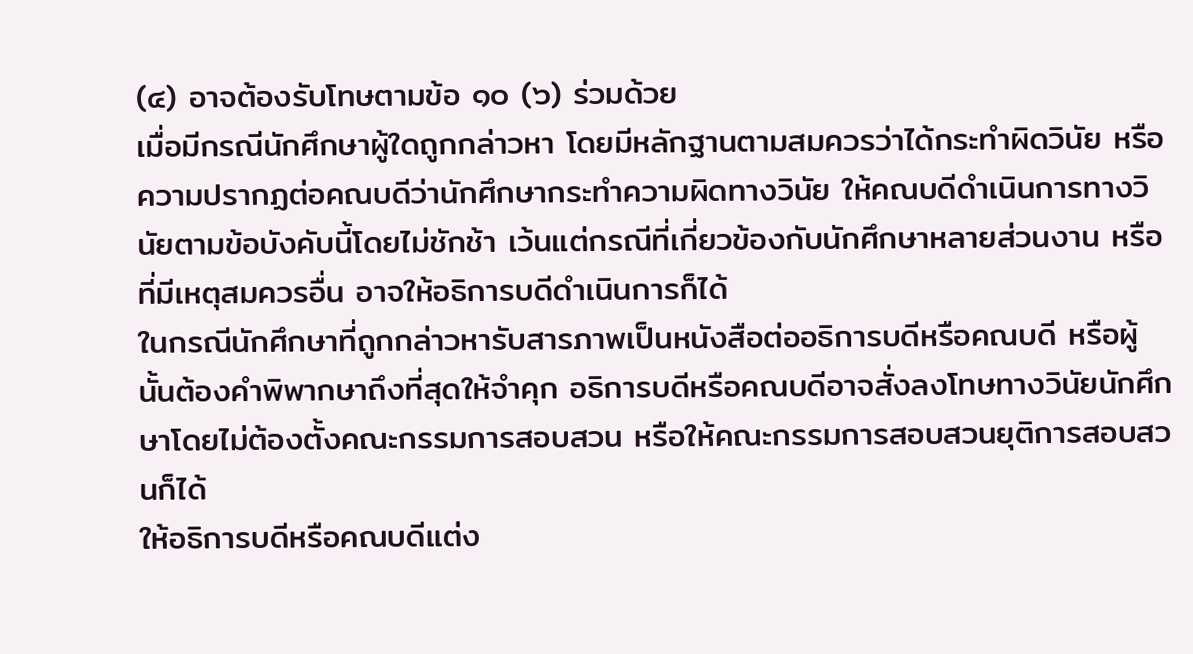(๔) อาจต้องรับโทษตามข้อ ๑๐ (๖) ร่วมด้วย
เมื่อมีกรณีนักศึกษาผู้ใดถูกกล่าวหา โดยมีหลักฐานตามสมควรว่าได้กระทำผิดวินัย หรือความปรากฏต่อคณบดีว่านักศึกษากระทำความผิดทางวินัย ให้คณบดีดำเนินการทางวินัยตามข้อบังคับนี้โดยไม่ชักช้า เว้นแต่กรณีที่เกี่ยวข้องกับนักศึกษาหลายส่วนงาน หรือที่มีเหตุสมควรอื่น อาจให้อธิการบดีดำเนินการก็ได้
ในกรณีนักศึกษาที่ถูกกล่าวหารับสารภาพเป็นหนังสือต่ออธิการบดีหรือคณบดี หรือผู้นั้นต้องคำพิพากษาถึงที่สุดให้จำคุก อธิการบดีหรือคณบดีอาจสั่งลงโทษทางวินัยนักศึกษาโดยไม่ต้องตั้งคณะกรรมการสอบสวน หรือให้คณะกรรมการสอบสวนยุติการสอบสวนก็ได้
ให้อธิการบดีหรือคณบดีแต่ง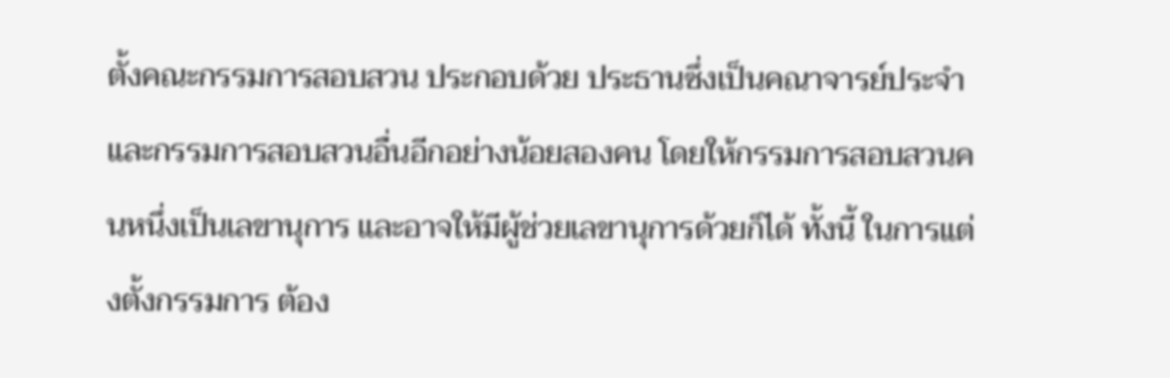ตั้งคณะกรรมการสอบสวน ประกอบด้วย ประธานซึ่งเป็นคณาจารย์ประจำ และกรรมการสอบสวนอื่นอีกอย่างน้อยสองคน โดยให้กรรมการสอบสวนคนหนึ่งเป็นเลขานุการ และอาจให้มีผู้ช่วยเลขานุการด้วยก็ได้ ทั้งนี้ ในการแต่งตั้งกรรมการ ต้อง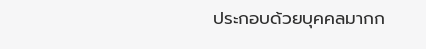ประกอบด้วยบุคคลมากก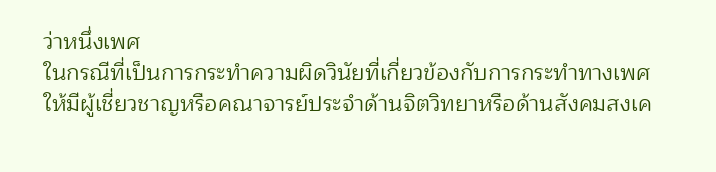ว่าหนึ่งเพศ
ในกรณีที่เป็นการกระทำความผิดวินัยที่เกี่ยวข้องกับการกระทำทางเพศ ให้มีผู้เชี่ยวชาญหรือคณาจารย์ประจำด้านจิตวิทยาหรือด้านสังคมสงเค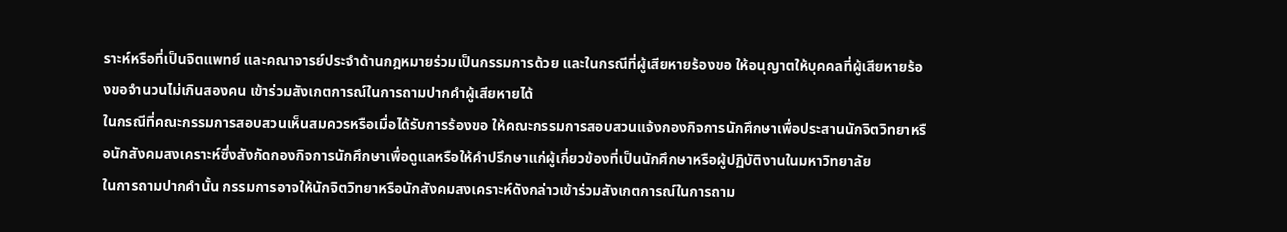ราะห์หรือที่เป็นจิตแพทย์ และคณาจารย์ประจำด้านกฎหมายร่วมเป็นกรรมการด้วย และในกรณีที่ผู้เสียหายร้องขอ ให้อนุญาตให้บุคคลที่ผู้เสียหายร้องขอจำนวนไม่เกินสองคน เข้าร่วมสังเกตการณ์ในการถามปากคำผู้เสียหายได้
ในกรณีที่คณะกรรมการสอบสวนเห็นสมควรหรือเมื่อได้รับการร้องขอ ให้คณะกรรมการสอบสวนแจ้งกองกิจการนักศึกษาเพื่อประสานนักจิตวิทยาหรือนักสังคมสงเคราะห์ซึ่งสังกัดกองกิจการนักศึกษาเพื่อดูแลหรือให้คำปรึกษาแก่ผู้เกี่ยวข้องที่เป็นนักศึกษาหรือผู้ปฏิบัติงานในมหาวิทยาลัย
ในการถามปากคำนั้น กรรมการอาจให้นักจิตวิทยาหรือนักสังคมสงเคราะห์ดังกล่าวเข้าร่วมสังเกตการณ์ในการถาม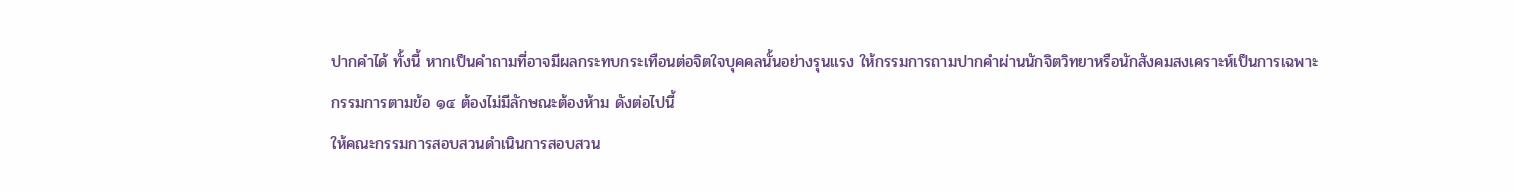ปากคำได้ ทั้งนี้ หากเป็นคำถามที่อาจมีผลกระทบกระเทือนต่อจิตใจบุคคลนั้นอย่างรุนแรง ให้กรรมการถามปากคำผ่านนักจิตวิทยาหรือนักสังคมสงเคราะห์เป็นการเฉพาะ
กรรมการตามข้อ ๑๔ ต้องไม่มีลักษณะต้องห้าม ดังต่อไปนี้
ให้คณะกรรมการสอบสวนดำเนินการสอบสวน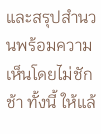และสรุปสำนวนพร้อมความเห็นโดยไม่ชักช้า ทั้งนี้ ให้แล้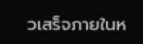วเสร็จภายในห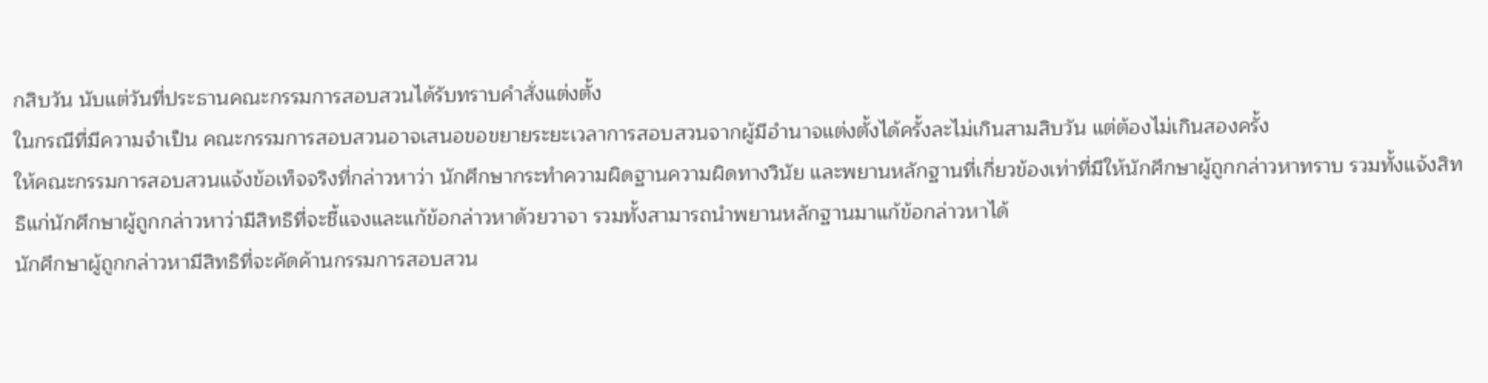กสิบวัน นับแต่วันที่ประธานคณะกรรมการสอบสวนได้รับทราบคำสั่งแต่งตั้ง
ในกรณีที่มีความจำเป็น คณะกรรมการสอบสวนอาจเสนอขอขยายระยะเวลาการสอบสวนจากผู้มีอำนาจแต่งตั้งได้ครั้งละไม่เกินสามสิบวัน แต่ต้องไม่เกินสองครั้ง
ให้คณะกรรมการสอบสวนแจ้งข้อเท็จจริงที่กล่าวหาว่า นักศึกษากระทำความผิดฐานความผิดทางวินัย และพยานหลักฐานที่เกี่ยวข้องเท่าที่มีให้นักศึกษาผู้ถูกกล่าวหาทราบ รวมทั้งแจ้งสิทธิแก่นักศึกษาผู้ถูกกล่าวหาว่ามีสิทธิที่จะชี้แจงและแก้ข้อกล่าวหาด้วยวาจา รวมทั้งสามารถนำพยานหลักฐานมาแก้ข้อกล่าวหาได้
นักศึกษาผู้ถูกกล่าวหามีสิทธิที่จะคัดค้านกรรมการสอบสวน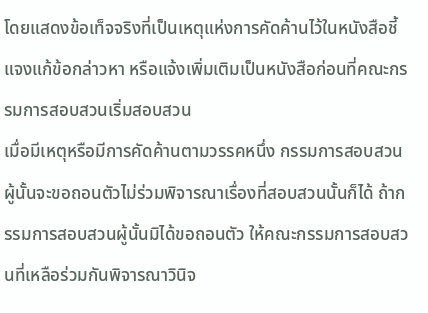โดยแสดงข้อเท็จจริงที่เป็นเหตุแห่งการคัดค้านไว้ในหนังสือชี้แจงแก้ข้อกล่าวหา หรือแจ้งเพิ่มเติมเป็นหนังสือก่อนที่คณะกรรมการสอบสวนเริ่มสอบสวน
เมื่อมีเหตุหรือมีการคัดค้านตามวรรคหนึ่ง กรรมการสอบสวนผู้นั้นจะขอถอนตัวไม่ร่วมพิจารณาเรื่องที่สอบสวนนั้นก็ได้ ถ้ากรรมการสอบสวนผู้นั้นมิได้ขอถอนตัว ให้คณะกรรมการสอบสวนที่เหลือร่วมกันพิจารณาวินิจ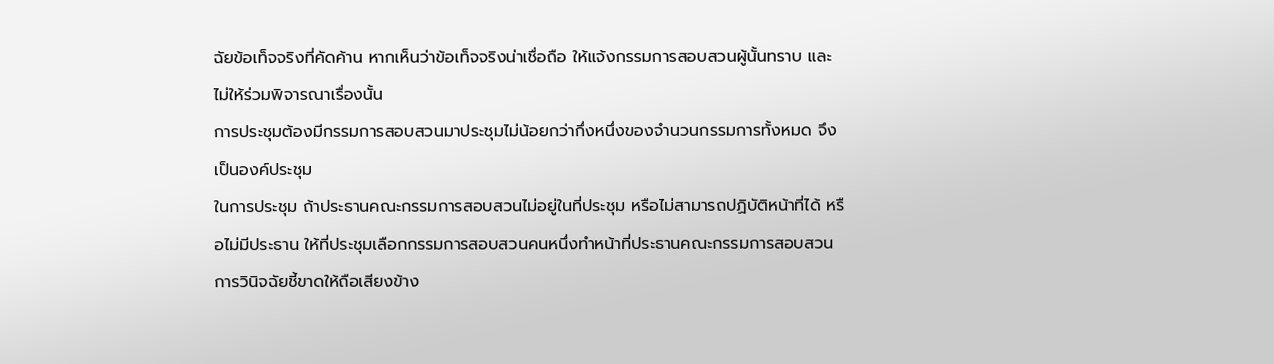ฉัยข้อเท็จจริงที่คัดค้าน หากเห็นว่าข้อเท็จจริงน่าเชื่อถือ ให้แจ้งกรรมการสอบสวนผู้นั้นทราบ และไม่ให้ร่วมพิจารณาเรื่องนั้น
การประชุมต้องมีกรรมการสอบสวนมาประชุมไม่น้อยกว่ากึ่งหนึ่งของจำนวนกรรมการทั้งหมด จึงเป็นองค์ประชุม
ในการประชุม ถ้าประธานคณะกรรมการสอบสวนไม่อยู่ในที่ประชุม หรือไม่สามารถปฏิบัติหน้าที่ได้ หรือไม่มีประธาน ให้ที่ประชุมเลือกกรรมการสอบสวนคนหนึ่งทำหน้าที่ประธานคณะกรรมการสอบสวน
การวินิจฉัยชี้ขาดให้ถือเสียงข้าง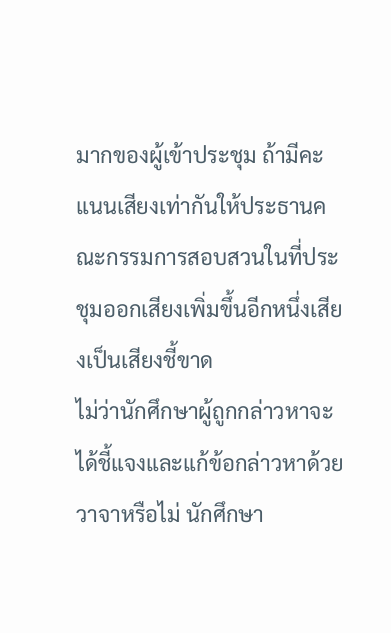มากของผู้เข้าประชุม ถ้ามีคะแนนเสียงเท่ากันให้ประธานคณะกรรมการสอบสวนในที่ประชุมออกเสียงเพิ่มขึ้นอีกหนึ่งเสียงเป็นเสียงชี้ขาด
ไม่ว่านักศึกษาผู้ถูกกล่าวหาจะได้ชี้แจงและแก้ข้อกล่าวหาด้วยวาจาหรือไม่ นักศึกษา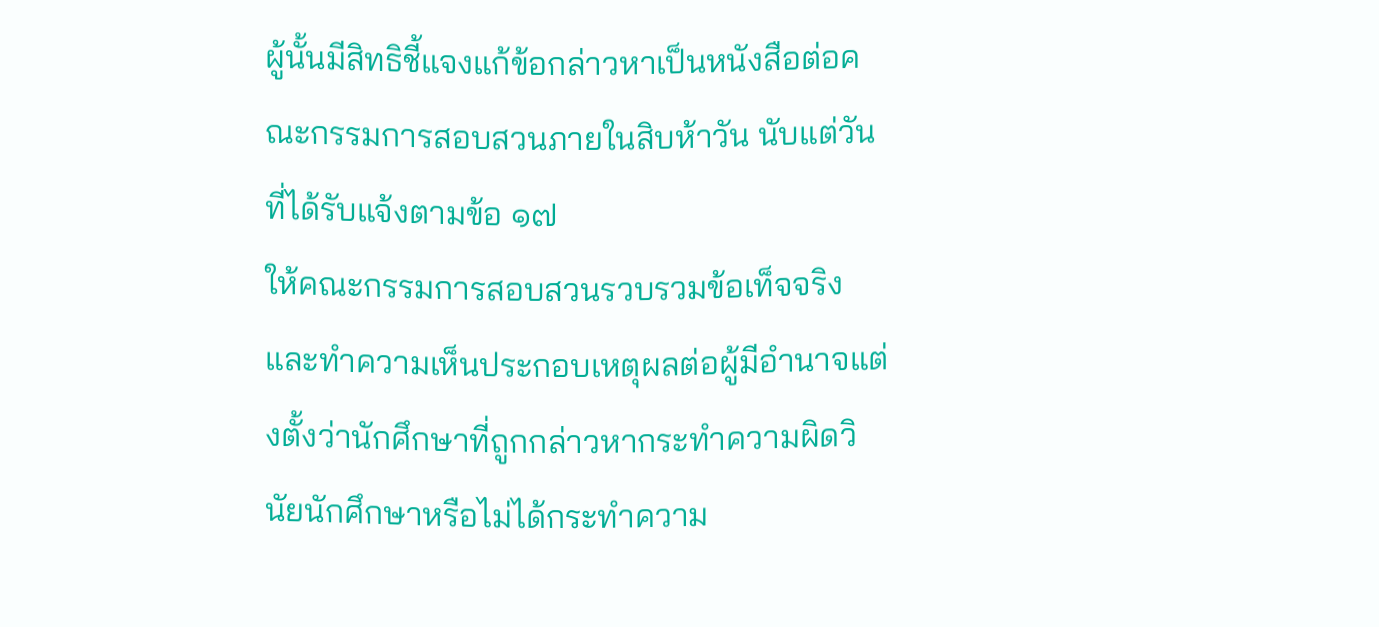ผู้นั้นมีสิทธิชี้แจงแก้ข้อกล่าวหาเป็นหนังสือต่อคณะกรรมการสอบสวนภายในสิบห้าวัน นับแต่วันที่ได้รับแจ้งตามข้อ ๑๗
ให้คณะกรรมการสอบสวนรวบรวมข้อเท็จจริง และทำความเห็นประกอบเหตุผลต่อผู้มีอำนาจแต่งตั้งว่านักศึกษาที่ถูกกล่าวหากระทำความผิดวินัยนักศึกษาหรือไม่ได้กระทำความ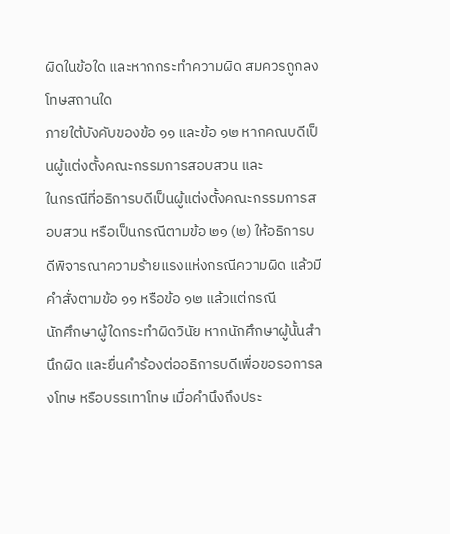ผิดในข้อใด และหากกระทำความผิด สมควรถูกลงโทษสถานใด
ภายใต้บังคับของข้อ ๑๑ และข้อ ๑๒ หากคณบดีเป็นผู้แต่งตั้งคณะกรรมการสอบสวน และ
ในกรณีที่อธิการบดีเป็นผู้แต่งตั้งคณะกรรมการสอบสวน หรือเป็นกรณีตามข้อ ๒๑ (๒) ให้อธิการบดีพิจารณาความร้ายแรงแห่งกรณีความผิด แล้วมีคำสั่งตามข้อ ๑๑ หรือข้อ ๑๒ แล้วแต่กรณี
นักศึกษาผู้ใดกระทำผิดวินัย หากนักศึกษาผู้นั้นสำนึกผิด และยื่นคำร้องต่ออธิการบดีเพื่อขอรอการลงโทษ หรือบรรเทาโทษ เมื่อคำนึงถึงประ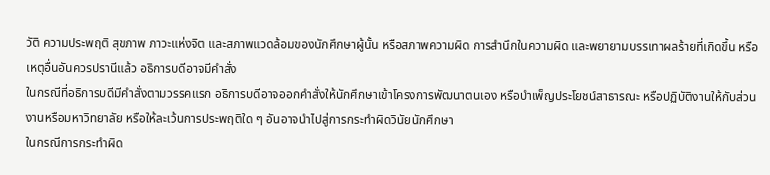วัติ ความประพฤติ สุขภาพ ภาวะแห่งจิต และสภาพแวดล้อมของนักศึกษาผู้นั้น หรือสภาพความผิด การสำนึกในความผิด และพยายามบรรเทาผลร้ายที่เกิดขึ้น หรือเหตุอื่นอันควรปรานีแล้ว อธิการบดีอาจมีคำสั่ง
ในกรณีที่อธิการบดีมีคำสั่งตามวรรคแรก อธิการบดีอาจออกคำสั่งให้นักศึกษาเข้าโครงการพัฒนาตนเอง หรือบำเพ็ญประโยชน์สาธารณะ หรือปฏิบัติงานให้กับส่วนงานหรือมหาวิทยาลัย หรือให้ละเว้นการประพฤติใด ๆ อันอาจนำไปสู่การกระทำผิดวินัยนักศึกษา
ในกรณีการกระทำผิด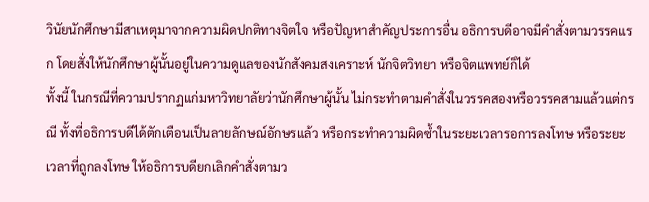วินัยนักศึกษามีสาเหตุมาจากความผิดปกติทางจิตใจ หรือปัญหาสำคัญประการอื่น อธิการบดีอาจมีคำสั่งตามวรรคแรก โดยสั่งให้นักศึกษาผู้นั้นอยู่ในความดูแลของนักสังคมสงเคราะห์ นักจิตวิทยา หรือจิตแพทย์ก็ได้
ทั้งนี้ ในกรณีที่ความปรากฏแก่มหาวิทยาลัยว่านักศึกษาผู้นั้น ไม่กระทำตามคำสั่งในวรรคสองหรือวรรคสามแล้วแต่กรณี ทั้งที่อธิการบดีได้ตักเตือนเป็นลายลักษณ์อักษรแล้ว หรือกระทำความผิดซ้ำในระยะเวลารอการลงโทษ หรือระยะเวลาที่ถูกลงโทษ ให้อธิการบดียกเลิกคำสั่งตามว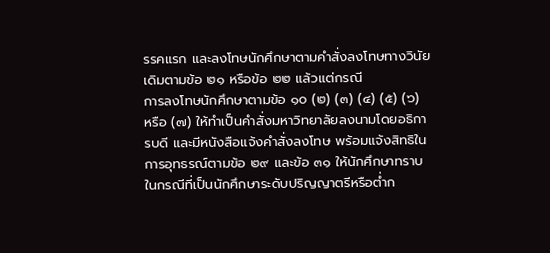รรคแรก และลงโทษนักศึกษาตามคำสั่งลงโทษทางวินัยเดิมตามข้อ ๒๑ หรือข้อ ๒๒ แล้วแต่กรณี
การลงโทษนักศึกษาตามข้อ ๑๐ (๒) (๓) (๔) (๕) (๖) หรือ (๗) ให้ทำเป็นคำสั่งมหาวิทยาลัยลงนามโดยอธิการบดี และมีหนังสือแจ้งคำสั่งลงโทษ พร้อมแจ้งสิทธิในการอุทธรณ์ตามข้อ ๒๙ และข้อ ๓๑ ให้นักศึกษาทราบ
ในกรณีที่เป็นนักศึกษาระดับปริญญาตรีหรือต่ำก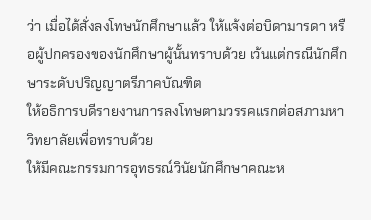ว่า เมื่อได้สั่งลงโทษนักศึกษาแล้ว ให้แจ้งต่อบิดามารดา หรือผู้ปกครองของนักศึกษาผู้นั้นทราบด้วย เว้นแต่กรณีนักศึกษาระดับปริญญาตรีภาคบัณฑิต
ให้อธิการบดีรายงานการลงโทษตามวรรคแรกต่อสภามหาวิทยาลัยเพื่อทราบด้วย
ให้มีคณะกรรมการอุทธรณ์วินัยนักศึกษาคณะห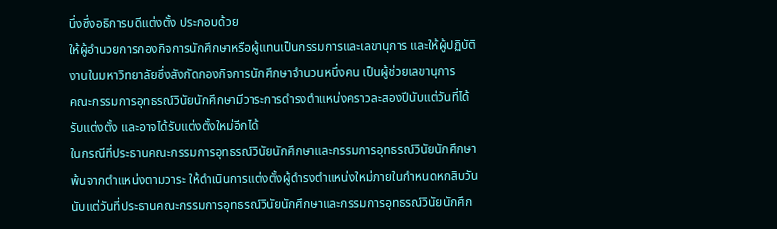นึ่งซึ่งอธิการบดีแต่งตั้ง ประกอบด้วย
ให้ผู้อำนวยการกองกิจการนักศึกษาหรือผู้แทนเป็นกรรมการและเลขานุการ และให้ผู้ปฏิบัติงานในมหาวิทยาลัยซึ่งสังกัดกองกิจการนักศึกษาจำนวนหนึ่งคน เป็นผู้ช่วยเลขานุการ
คณะกรรมการอุทธรณ์วินัยนักศึกษามีวาระการดำรงตำแหน่งคราวละสองปีนับแต่วันที่ได้รับแต่งตั้ง และอาจได้รับแต่งตั้งใหม่อีกได้
ในกรณีที่ประธานคณะกรรมการอุทธรณ์วินัยนักศึกษาและกรรมการอุทธรณ์วินัยนักศึกษาพ้นจากตำแหน่งตามวาระ ให้ดำเนินการแต่งตั้งผู้ดำรงตำแหน่งใหม่ภายในกำหนดหกสิบวันนับแต่วันที่ประธานคณะกรรมการอุทธรณ์วินัยนักศึกษาและกรรมการอุทธรณ์วินัยนักศึก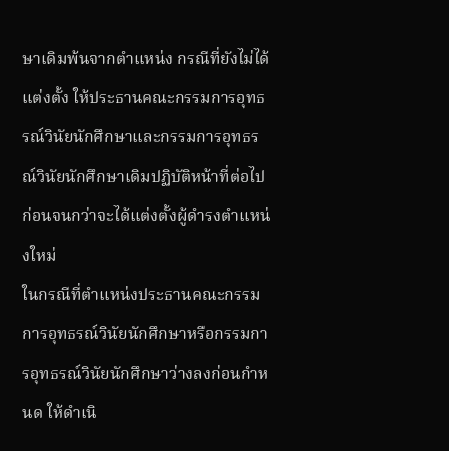ษาเดิมพ้นจากตำแหน่ง กรณีที่ยังไม่ได้แต่งตั้ง ให้ประธานคณะกรรมการอุทธรณ์วินัยนักศึกษาและกรรมการอุทธรณ์วินัยนักศึกษาเดิมปฏิบัติหน้าที่ต่อไปก่อนจนกว่าจะได้แต่งตั้งผู้ดำรงตำแหน่งใหม่
ในกรณีที่ตำแหน่งประธานคณะกรรมการอุทธรณ์วินัยนักศึกษาหรือกรรมการอุทธรณ์วินัยนักศึกษาว่างลงก่อนกำหนด ให้ดำเนิ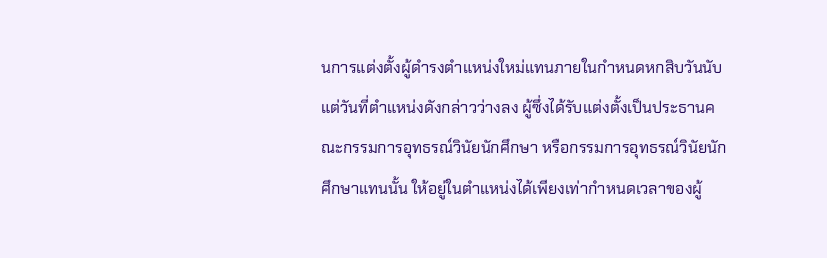นการแต่งตั้งผู้ดำรงตำแหน่งใหม่แทนภายในกำหนดหกสิบวันนับแต่วันที่ตำแหน่งดังกล่าวว่างลง ผู้ซึ่งได้รับแต่งตั้งเป็นประธานคณะกรรมการอุทธรณ์วินัยนักศึกษา หรือกรรมการอุทธรณ์วินัยนักศึกษาแทนนั้น ให้อยู่ในตำแหน่งได้เพียงเท่ากำหนดเวลาของผู้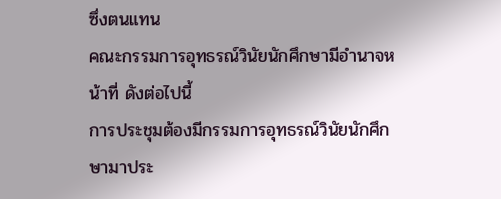ซึ่งตนแทน
คณะกรรมการอุทธรณ์วินัยนักศึกษามีอำนาจหน้าที่ ดังต่อไปนี้
การประชุมต้องมีกรรมการอุทธรณ์วินัยนักศึกษามาประ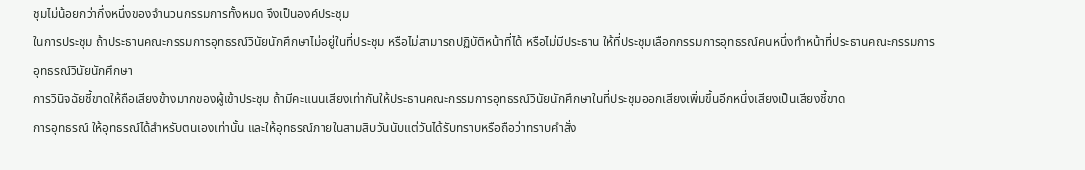ชุมไม่น้อยกว่ากึ่งหนึ่งของจำนวนกรรมการทั้งหมด จึงเป็นองค์ประชุม
ในการประชุม ถ้าประธานคณะกรรมการอุทธรณ์วินัยนักศึกษาไม่อยู่ในที่ประชุม หรือไม่สามารถปฏิบัติหน้าที่ได้ หรือไม่มีประธาน ให้ที่ประชุมเลือกกรรมการอุทธรณ์คนหนึ่งทำหน้าที่ประธานคณะกรรมการอุทธรณ์วินัยนักศึกษา
การวินิจฉัยชี้ขาดให้ถือเสียงข้างมากของผู้เข้าประชุม ถ้ามีคะแนนเสียงเท่ากันให้ประธานคณะกรรมการอุทธรณ์วินัยนักศึกษาในที่ประชุมออกเสียงเพิ่มขึ้นอีกหนึ่งเสียงเป็นเสียงชี้ขาด
การอุทธรณ์ ให้อุทธรณ์ได้สำหรับตนเองเท่านั้น และให้อุทธรณ์ภายในสามสิบวันนับแต่วันได้รับทราบหรือถือว่าทราบคำสั่ง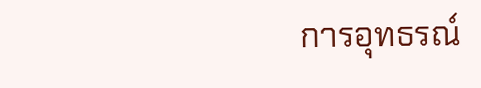การอุทธรณ์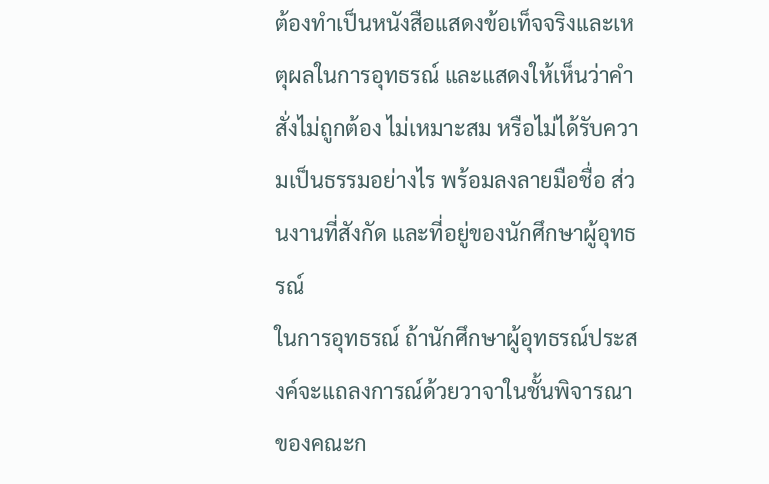ต้องทำเป็นหนังสือแสดงข้อเท็จจริงและเหตุผลในการอุทธรณ์ และแสดงให้เห็นว่าคำสั่งไม่ถูกต้อง ไม่เหมาะสม หรือไม่ได้รับความเป็นธรรมอย่างไร พร้อมลงลายมือชื่อ ส่วนงานที่สังกัด และที่อยู่ของนักศึกษาผู้อุทธรณ์
ในการอุทธรณ์ ถ้านักศึกษาผู้อุทธรณ์ประสงค์จะแถลงการณ์ด้วยวาจาในชั้นพิจารณาของคณะก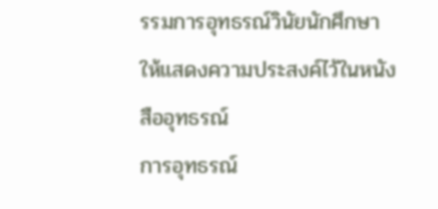รรมการอุทธรณ์วินัยนักศึกษา ให้แสดงความประสงค์ไว้ในหนังสืออุทธรณ์
การอุทธรณ์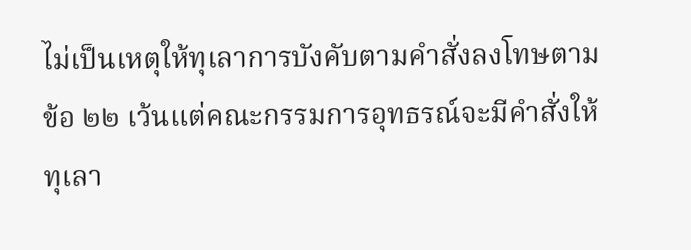ไม่เป็นเหตุให้ทุเลาการบังคับตามคำสั่งลงโทษตามข้อ ๒๒ เว้นแต่คณะกรรมการอุทธรณ์จะมีคำสั่งให้ทุเลา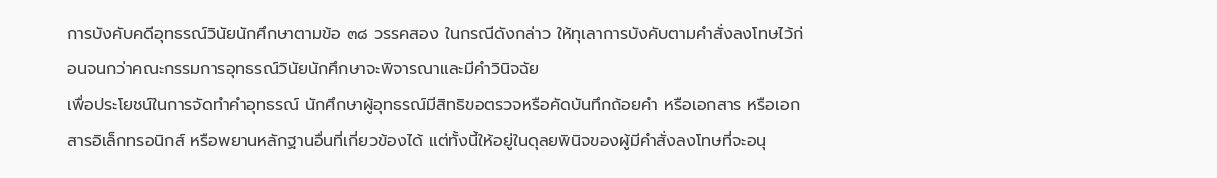การบังคับคดีอุทธรณ์วินัยนักศึกษาตามข้อ ๓๘ วรรคสอง ในกรณีดังกล่าว ให้ทุเลาการบังคับตามคำสั่งลงโทษไว้ก่อนจนกว่าคณะกรรมการอุทธรณ์วินัยนักศึกษาจะพิจารณาและมีคำวินิจฉัย
เพื่อประโยชน์ในการจัดทำคำอุทธรณ์ นักศึกษาผู้อุทธรณ์มีสิทธิขอตรวจหรือคัดบันทึกถ้อยคำ หรือเอกสาร หรือเอกสารอิเล็กทรอนิกส์ หรือพยานหลักฐานอื่นที่เกี่ยวข้องได้ แต่ทั้งนี้ให้อยู่ในดุลยพินิจของผู้มีคำสั่งลงโทษที่จะอนุ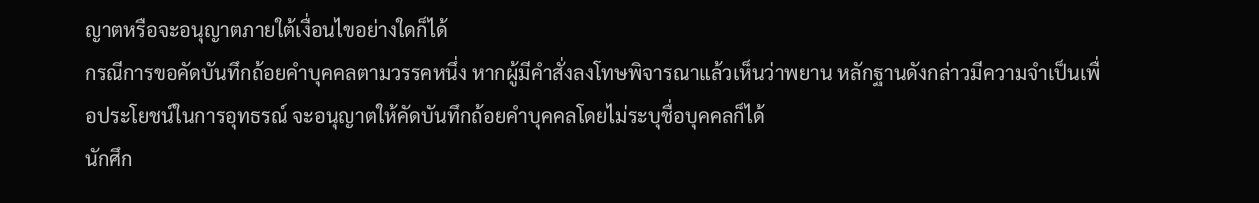ญาตหรือจะอนุญาตภายใต้เงื่อนไขอย่างใดก็ได้
กรณีการขอคัดบันทึกถ้อยคำบุคคลตามวรรคหนึ่ง หากผู้มีคำสั่งลงโทษพิจารณาแล้วเห็นว่าพยาน หลักฐานดังกล่าวมีความจำเป็นเพื่อประโยชน์ในการอุทธรณ์ จะอนุญาตให้คัดบันทึกถ้อยคำบุคคลโดยไม่ระบุชื่อบุคคลก็ได้
นักศึก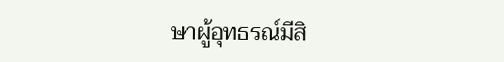ษาผู้อุทธรณ์มีสิ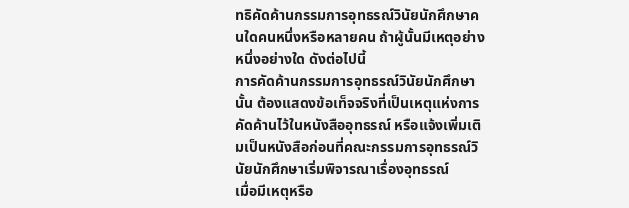ทธิคัดค้านกรรมการอุทธรณ์วินัยนักศึกษาคนใดคนหนึ่งหรือหลายคน ถ้าผู้นั้นมีเหตุอย่างหนึ่งอย่างใด ดังต่อไปนี้
การคัดค้านกรรมการอุทธรณ์วินัยนักศึกษานั้น ต้องแสดงข้อเท็จจริงที่เป็นเหตุแห่งการคัดค้านไว้ในหนังสืออุทธรณ์ หรือแจ้งเพิ่มเติมเป็นหนังสือก่อนที่คณะกรรมการอุทธรณ์วินัยนักศึกษาเริ่มพิจารณาเรื่องอุทธรณ์
เมื่อมีเหตุหรือ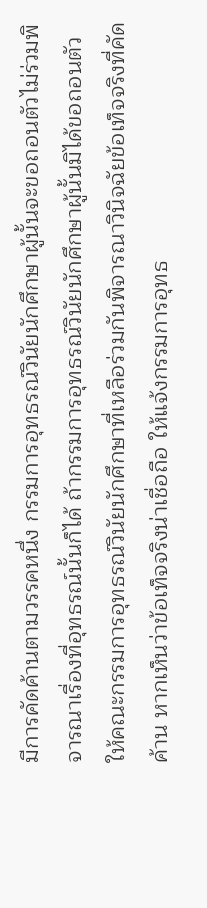มีการคัดค้านตามวรรคหนึ่ง กรรมการอุทธรณ์วินัยนักศึกษาผู้นั้นจะขอถอนตัวไม่ร่วมพิจารณาเรื่องที่อุทธรณ์นั้นก็ได้ ถ้ากรรมการอุทธรณ์วินัยนักศึกษาผู้นั้นมิได้ขอถอนตัว ให้คณะกรรมการอุทธรณ์วินัยนักศึกษาที่เหลือร่วมกันพิจารณาวินิจฉัยข้อเท็จจริงที่คัดค้าน หากเห็นว่าข้อเท็จจริงน่าเชื่อถือ ให้แจ้งกรรมการอุทธ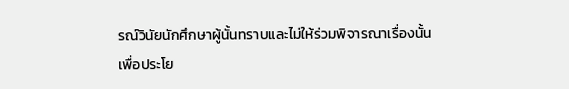รณ์วินัยนักศึกษาผู้นั้นทราบและไม่ให้ร่วมพิจารณาเรื่องนั้น
เพื่อประโย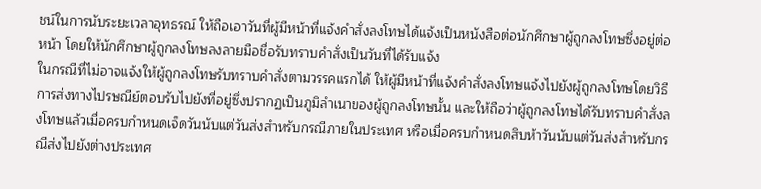ชน์ในการนับระยะเวลาอุทธรณ์ ให้ถือเอาวันที่ผู้มีหน้าที่แจ้งคำสั่งลงโทษได้แจ้งเป็นหนังสือต่อนักศึกษาผู้ถูกลงโทษซึ่งอยู่ต่อหน้า โดยให้นักศึกษาผู้ถูกลงโทษลงลายมือชื่อรับทราบคำสั่งเป็นวันที่ได้รับแจ้ง
ในกรณีที่ไม่อาจแจ้งให้ผู้ถูกลงโทษรับทราบคำสั่งตามวรรคแรกได้ ให้ผู้มีหน้าที่แจ้งคำสั่งลงโทษแจ้งไปยังผู้ถูกลงโทษโดยวิธีการส่งทางไปรษณีย์ตอบรับไปยังที่อยู่ซึ่งปรากฏเป็นภูมิลำเนาของผู้ถูกลงโทษนั้น และให้ถือว่าผู้ถูกลงโทษได้รับทราบคำสั่งลงโทษแล้วเมื่อครบกำหนดเจ็ดวันนับแต่วันส่งสำหรับกรณีภายในประเทศ หรือเมื่อครบกำหนดสิบห้าวันนับแต่วันส่งสำหรับกรณีส่งไปยังต่างประเทศ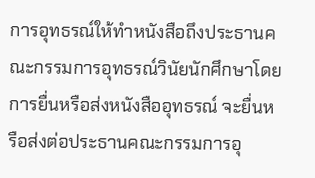การอุทธรณ์ให้ทำหนังสือถึงประธานคณะกรรมการอุทธรณ์วินัยนักศึกษาโดยการยื่นหรือส่งหนังสืออุทธรณ์ จะยื่นหรือส่งต่อประธานคณะกรรมการอุ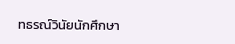ทธรณ์วินัยนักศึกษา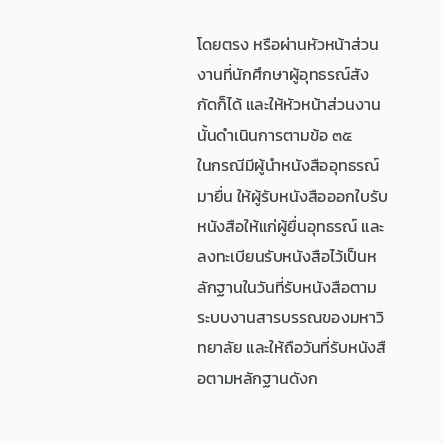โดยตรง หรือผ่านหัวหน้าส่วนงานที่นักศึกษาผู้อุทธรณ์สังกัดก็ได้ และให้หัวหน้าส่วนงานนั้นดำเนินการตามข้อ ๓๕
ในกรณีมีผู้นำหนังสืออุทธรณ์มายื่น ให้ผู้รับหนังสือออกใบรับหนังสือให้แก่ผู้ยื่นอุทธรณ์ และลงทะเบียนรับหนังสือไว้เป็นหลักฐานในวันที่รับหนังสือตามระบบงานสารบรรณของมหาวิทยาลัย และให้ถือวันที่รับหนังสือตามหลักฐานดังก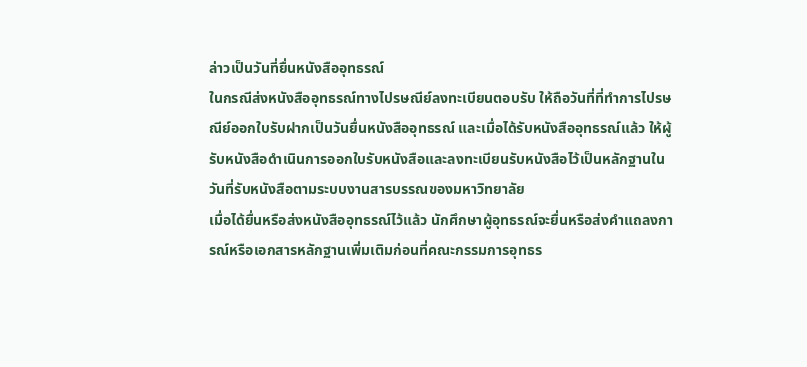ล่าวเป็นวันที่ยื่นหนังสืออุทธรณ์
ในกรณีส่งหนังสืออุทธรณ์ทางไปรษณีย์ลงทะเบียนตอบรับ ให้ถือวันที่ที่ทำการไปรษณีย์ออกใบรับฝากเป็นวันยื่นหนังสืออุทธรณ์ และเมื่อได้รับหนังสืออุทธรณ์แล้ว ให้ผู้รับหนังสือดำเนินการออกใบรับหนังสือและลงทะเบียนรับหนังสือไว้เป็นหลักฐานในวันที่รับหนังสือตามระบบงานสารบรรณของมหาวิทยาลัย
เมื่อได้ยื่นหรือส่งหนังสืออุทธรณ์ไว้แล้ว นักศึกษาผู้อุทธรณ์จะยื่นหรือส่งคำแถลงการณ์หรือเอกสารหลักฐานเพิ่มเติมก่อนที่คณะกรรมการอุทธร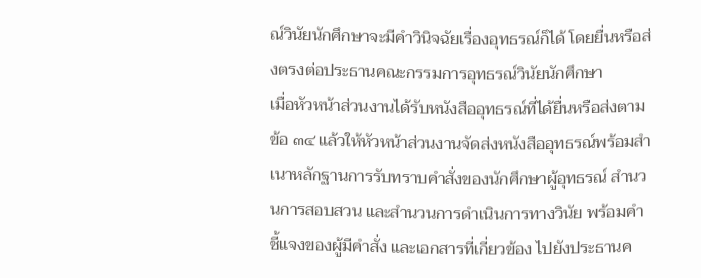ณ์วินัยนักศึกษาจะมีคำวินิจฉัยเรื่องอุทธรณ์ก็ได้ โดยยื่นหรือส่งตรงต่อประธานคณะกรรมการอุทธรณ์วินัยนักศึกษา
เมื่อหัวหน้าส่วนงานได้รับหนังสืออุทธรณ์ที่ได้ยื่นหรือส่งตามข้อ ๓๔ แล้วให้หัวหน้าส่วนงานจัดส่งหนังสืออุทธรณ์พร้อมสำเนาหลักฐานการรับทราบคำสั่งของนักศึกษาผู้อุทธรณ์ สำนวนการสอบสวน และสำนวนการดำเนินการทางวินัย พร้อมคำชี้แจงของผู้มีคำสั่ง และเอกสารที่เกี่ยวข้อง ไปยังประธานค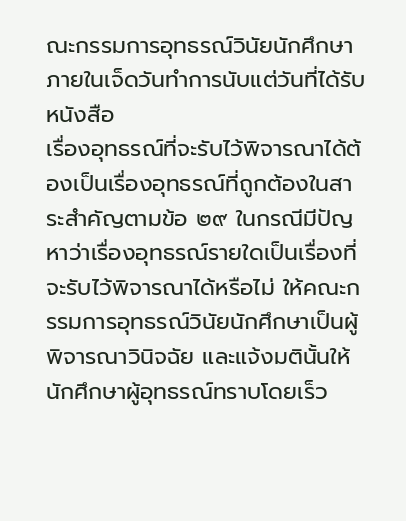ณะกรรมการอุทธรณ์วินัยนักศึกษาภายในเจ็ดวันทำการนับแต่วันที่ได้รับหนังสือ
เรื่องอุทธรณ์ที่จะรับไว้พิจารณาได้ต้องเป็นเรื่องอุทธรณ์ที่ถูกต้องในสาระสำคัญตามข้อ ๒๙ ในกรณีมีปัญหาว่าเรื่องอุทธรณ์รายใดเป็นเรื่องที่จะรับไว้พิจารณาได้หรือไม่ ให้คณะกรรมการอุทธรณ์วินัยนักศึกษาเป็นผู้พิจารณาวินิจฉัย และแจ้งมตินั้นให้นักศึกษาผู้อุทธรณ์ทราบโดยเร็ว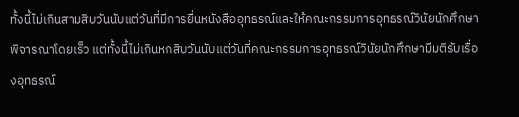ทั้งนี้ไม่เกินสามสิบวันนับแต่วันที่มีการยื่นหนังสืออุทธรณ์และให้คณะกรรมการอุทธรณ์วินัยนักศึกษาพิจารณาโดยเร็ว แต่ทั้งนี้ไม่เกินหกสิบวันนับแต่วันที่คณะกรรมการอุทธรณ์วินัยนักศึกษามีมติรับเรื่องอุทธรณ์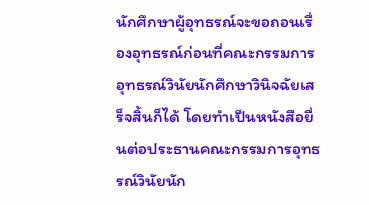นักศึกษาผู้อุทธรณ์จะขอถอนเรื่องอุทธรณ์ก่อนที่คณะกรรมการอุทธรณ์วินัยนักศึกษาวินิจฉัยเสร็จสิ้นก็ได้ โดยทำเป็นหนังสือยื่นต่อประธานคณะกรรมการอุทธรณ์วินัยนัก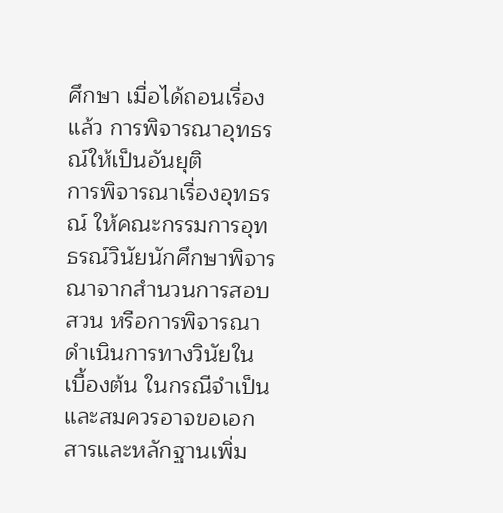ศึกษา เมื่อได้ถอนเรื่องแล้ว การพิจารณาอุทธรณ์ให้เป็นอันยุติ
การพิจารณาเรื่องอุทธรณ์ ให้คณะกรรมการอุทธรณ์วินัยนักศึกษาพิจารณาจากสำนวนการสอบสวน หรือการพิจารณาดำเนินการทางวินัยในเบื้องต้น ในกรณีจำเป็นและสมควรอาจขอเอกสารและหลักฐานเพิ่ม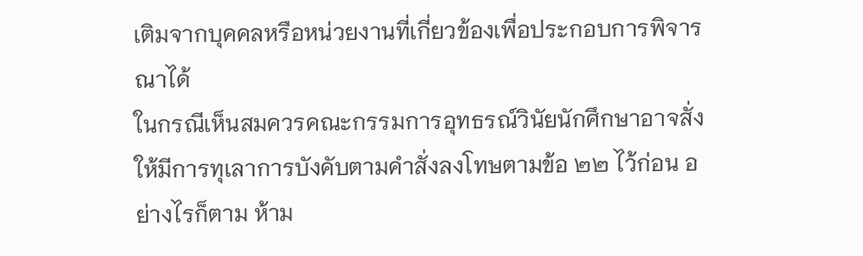เติมจากบุคคลหรือหน่วยงานที่เกี่ยวข้องเพื่อประกอบการพิจารณาได้
ในกรณีเห็นสมควรคณะกรรมการอุทธรณ์วินัยนักศึกษาอาจสั่งให้มีการทุเลาการบังคับตามคำสั่งลงโทษตามข้อ ๒๒ ไว้ก่อน อย่างไรก็ตาม ห้าม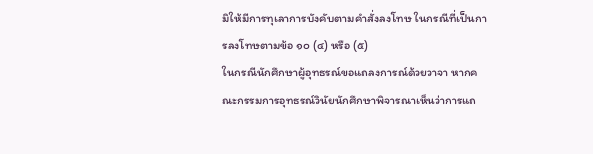มิให้มีการทุเลาการบังคับตามคำสั่งลงโทษ ในกรณีที่เป็นการลงโทษตามข้อ ๑๐ (๔) หรือ (๕)
ในกรณีนักศึกษาผู้อุทธรณ์ขอแถลงการณ์ด้วยวาจา หากคณะกรรมการอุทธรณ์วินัยนักศึกษาพิจารณาเห็นว่าการแถ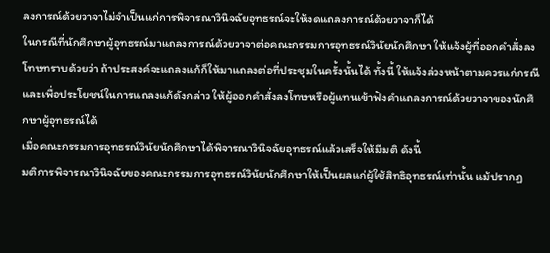ลงการณ์ด้วยวาจาไม่จำเป็นแก่การพิจารณาวินิจฉัยอุทธรณ์จะให้งดแถลงการณ์ด้วยวาจาก็ได้
ในกรณีที่นักศึกษาผู้อุทธรณ์มาแถลงการณ์ด้วยวาจาต่อคณะกรรมการอุทธรณ์วินัยนักศึกษา ให้แจ้งผู้ที่ออกคำสั่งลงโทษทราบด้วยว่า ถ้าประสงค์จะแถลงแก้ก็ให้มาแถลงต่อที่ประชุมในครั้งนั้นได้ ทั้งนี้ ให้แจ้งล่วงหน้าตามควรแก่กรณี และเพื่อประโยชน์ในการแถลงแก้ดังกล่าว ให้ผู้ออกคำสั่งลงโทษหรือผู้แทนเข้าฟังคำแถลงการณ์ด้วยวาจาของนักศึกษาผู้อุทธรณ์ได้
เมื่อคณะกรรมการอุทธรณ์วินัยนักศึกษาได้พิจารณาวินิจฉัยอุทธรณ์แล้วเสร็จให้มีมติ ดังนี้
มติการพิจารณาวินิจฉัยของคณะกรรมการอุทธรณ์วินัยนักศึกษาให้เป็นผลแก่ผู้ใช้สิทธิอุทธรณ์เท่านั้น แม้ปรากฏ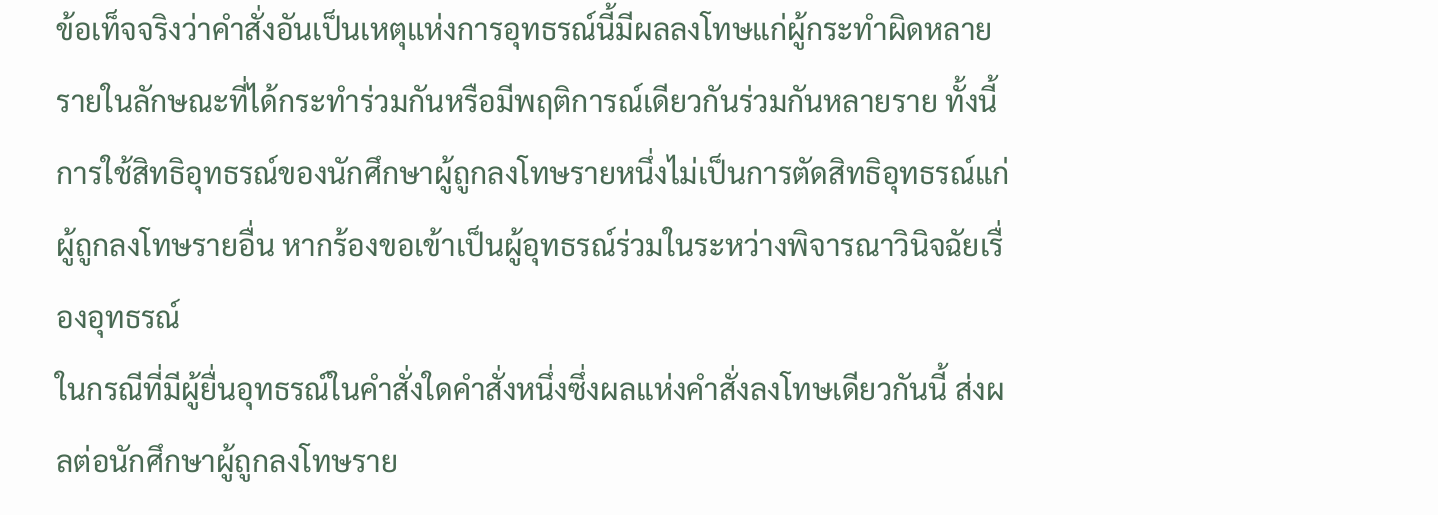ข้อเท็จจริงว่าคำสั่งอันเป็นเหตุแห่งการอุทธรณ์นี้มีผลลงโทษแก่ผู้กระทำผิดหลายรายในลักษณะที่ได้กระทำร่วมกันหรือมีพฤติการณ์เดียวกันร่วมกันหลายราย ทั้งนี้ การใช้สิทธิอุทธรณ์ของนักศึกษาผู้ถูกลงโทษรายหนึ่งไม่เป็นการตัดสิทธิอุทธรณ์แก่ผู้ถูกลงโทษรายอื่น หากร้องขอเข้าเป็นผู้อุทธรณ์ร่วมในระหว่างพิจารณาวินิจฉัยเรื่องอุทธรณ์
ในกรณีที่มีผู้ยื่นอุทธรณ์ในคำสั่งใดคำสั่งหนึ่งซึ่งผลแห่งคำสั่งลงโทษเดียวกันนี้ ส่งผลต่อนักศึกษาผู้ถูกลงโทษราย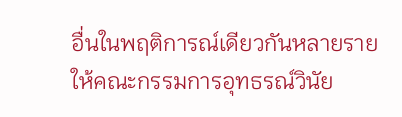อื่นในพฤติการณ์เดียวกันหลายราย ให้คณะกรรมการอุทธรณ์วินัย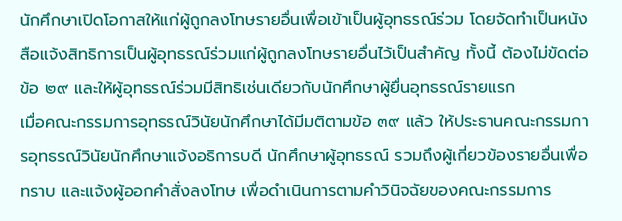นักศึกษาเปิดโอกาสให้แก่ผู้ถูกลงโทษรายอื่นเพื่อเข้าเป็นผู้อุทธรณ์ร่วม โดยจัดทำเป็นหนังสือแจ้งสิทธิการเป็นผู้อุทธรณ์ร่วมแก่ผู้ถูกลงโทษรายอื่นไว้เป็นสำคัญ ทั้งนี้ ต้องไม่ขัดต่อข้อ ๒๙ และให้ผู้อุทธรณ์ร่วมมีสิทธิเช่นเดียวกับนักศึกษาผู้ยื่นอุทธรณ์รายแรก
เมื่อคณะกรรมการอุทธรณ์วินัยนักศึกษาได้มีมติตามข้อ ๓๙ แล้ว ให้ประธานคณะกรรมการอุทธรณ์วินัยนักศึกษาแจ้งอธิการบดี นักศึกษาผู้อุทธรณ์ รวมถึงผู้เกี่ยวข้องรายอื่นเพื่อทราบ และแจ้งผู้ออกคำสั่งลงโทษ เพื่อดำเนินการตามคำวินิจฉัยของคณะกรรมการ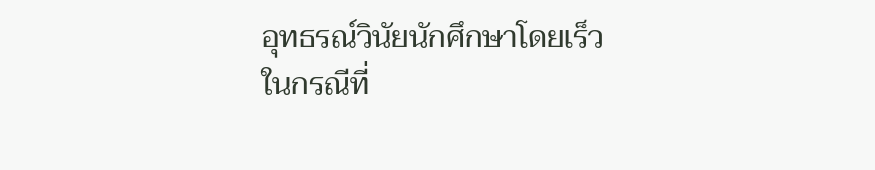อุทธรณ์วินัยนักศึกษาโดยเร็ว
ในกรณีที่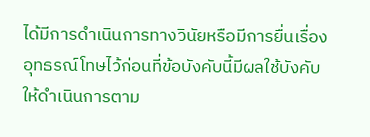ได้มีการดำเนินการทางวินัยหรือมีการยื่นเรื่องอุทธรณ์โทษไว้ก่อนที่ข้อบังคับนี้มีผลใช้บังคับ ให้ดำเนินการตาม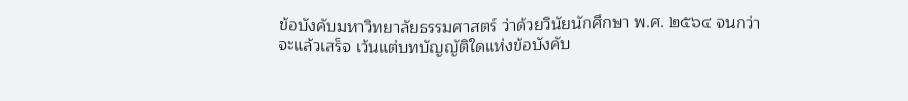ข้อบังคับมหาวิทยาลัยธรรมศาสตร์ ว่าด้วยวินัยนักศึกษา พ.ศ. ๒๕๖๔ จนกว่าจะแล้วเสร็จ เว้นแต่บทบัญญัติใดแห่งข้อบังคับ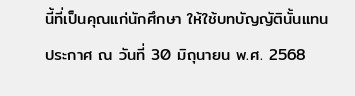นี้ที่เป็นคุณแก่นักศึกษา ให้ใช้บทบัญญัตินั้นแทน
ประกาศ ณ วันที่ 30 มิถุนายน พ.ศ. 2568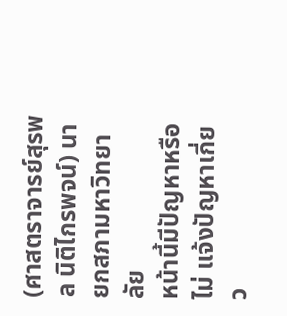(ศาสตราจารย์สุรพล นิติไกรพจน์) นายกสภามหาวิทยาลัย
หน้านี้มีปัญหาหรือไม่ แจ้งปัญหาเกี่ยว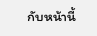กับหน้านี้